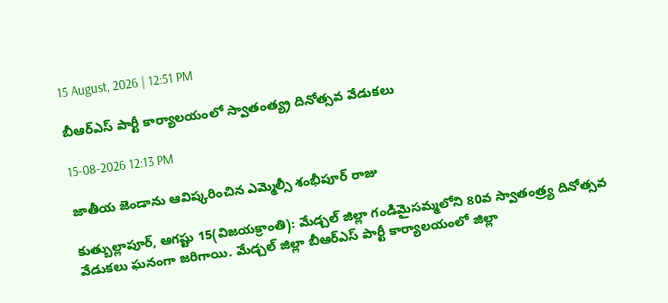15 August, 2026 | 12:51 PM

బీఆర్ఎస్ పార్టీ కార్యాలయంలో స్వాతంత్య్ర దినోత్సవ వేడుకలు

15-08-2026 12:13 PM

జాతీయ జెండాను ఆవిష్కరించిన ఎమ్మెల్సీ శంభీపూర్ రాజు

కుత్బుల్లాపూర్, ఆగష్టు 15(విజయక్రాంతి): మేడ్చల్ జిల్లా గండిమైసమ్మలోని 80వ స్వాతంత్ర్య దినోత్సవ వేడుకలు ఘనంగా జరిగాయి. మేడ్చల్ జిల్లా బీఆర్ఎస్ పార్టీ కార్యాలయంలో జిల్లా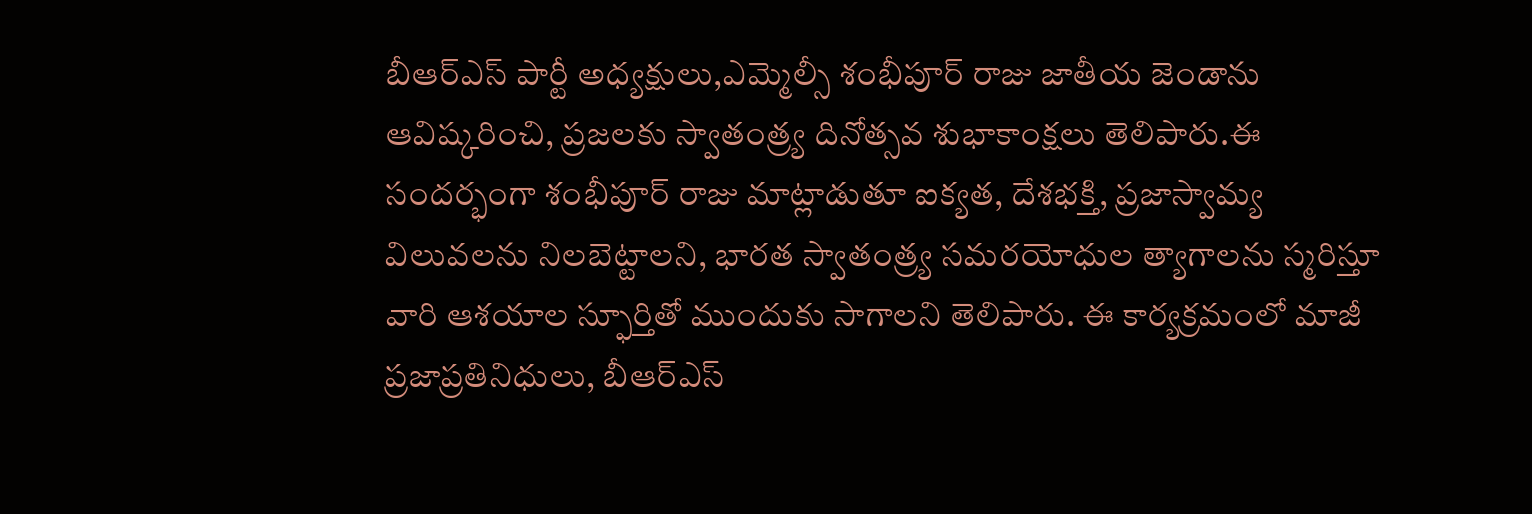బీఆర్ఎస్ పార్టీ అధ్యక్షులు,ఎమ్మెల్సీ శంభీపూర్ రాజు జాతీయ జెండాను ఆవిష్కరించి, ప్రజలకు స్వాతంత్ర్య దినోత్సవ శుభాకాంక్షలు తెలిపారు.ఈ సందర్భంగా శంభీపూర్ రాజు మాట్లాడుతూ ఐక్యత, దేశభక్తి, ప్రజాస్వామ్య విలువలను నిలబెట్టాలని, భారత స్వాతంత్ర్య సమరయోధుల త్యాగాలను స్మరిస్తూ వారి ఆశయాల స్ఫూర్తితో ముందుకు సాగాలని తెలిపారు. ఈ కార్యక్రమంలో మాజీ ప్రజాప్రతినిధులు, బీఆర్ఎస్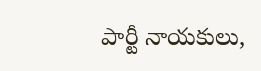పార్టీ నాయకులు,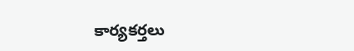కార్యకర్తలు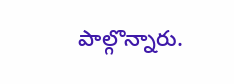పాల్గొన్నారు.